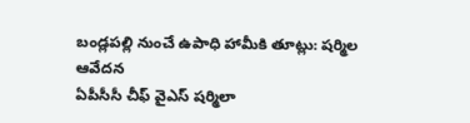బండ్లపల్లి నుంచే ఉపాధి హామీకి తూట్లు: షర్మిల ఆవేదన
ఏపీసీసీ చీఫ్ వైఎస్ షర్మిలా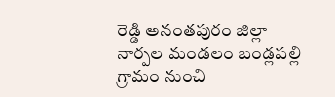రెడ్డి అనంతపురం జిల్లా నార్పల మండలం బండ్లపల్లి గ్రామం నుంచి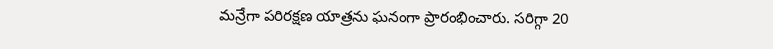మన్రేగా పరిరక్షణ యాత్రను ఘనంగా ప్రారంభించారు. సరిగ్గా 20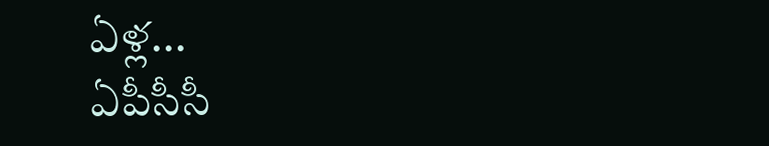ఏళ్ల...
ఏపీసీసీ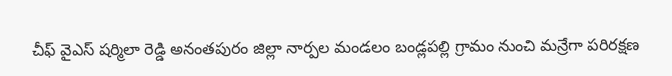చీఫ్ వైఎస్ షర్మిలా రెడ్డి అనంతపురం జిల్లా నార్పల మండలం బండ్లపల్లి గ్రామం నుంచి మన్రేగా పరిరక్షణ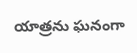యాత్రను ఘనంగా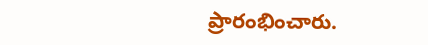ప్రారంభించారు.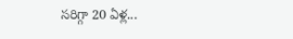సరిగ్గా 20 ఏళ్ల...